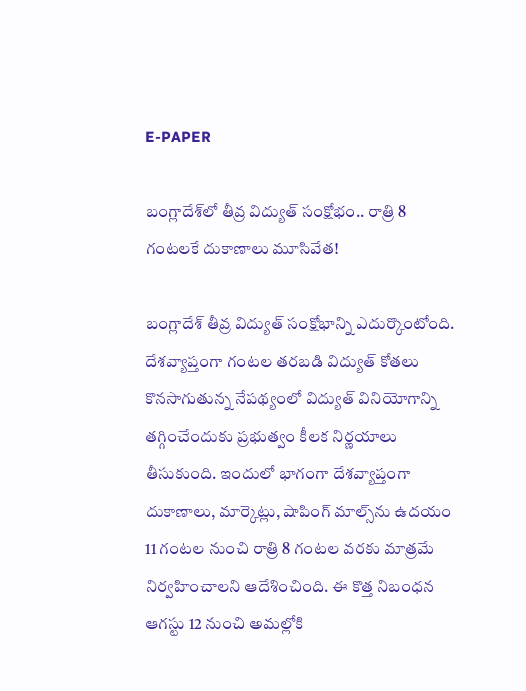E-PAPER

బంగ్లాదేశ్‌లో తీవ్ర విద్యుత్ సంక్షోభం.. రాత్రి 8 గంటలకే దుకాణాలు మూసివేత!

బంగ్లాదేశ్‌ తీవ్ర విద్యుత్ సంక్షోభాన్ని ఎదుర్కొంటోంది. దేశవ్యాప్తంగా గంటల తరబడి విద్యుత్ కోతలు కొనసాగుతున్న నేపథ్యంలో విద్యుత్ వినియోగాన్ని తగ్గించేందుకు ప్రభుత్వం కీలక నిర్ణయాలు తీసుకుంది. ఇందులో భాగంగా దేశవ్యాప్తంగా దుకాణాలు, మార్కెట్లు, షాపింగ్ మాల్స్‌ను ఉదయం 11 గంటల నుంచి రాత్రి 8 గంటల వరకు మాత్రమే నిర్వహించాలని ఆదేశించింది. ఈ కొత్త నిబంధన ఆగస్టు 12 నుంచి అమల్లోకి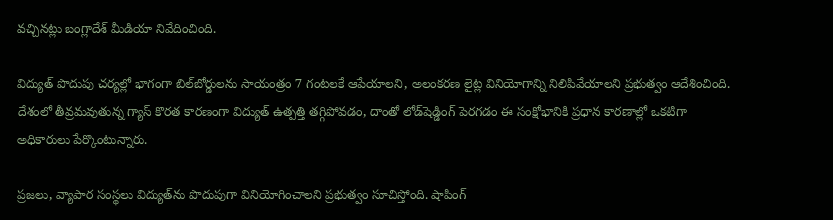వచ్చినట్లు బంగ్లాదేశ్‌ మీడియా నివేదించింది.

విద్యుత్‌ పొదుపు చర్యల్లో భాగంగా బిల్‌బోర్డులను సాయంత్రం 7 గంటలకే ఆపేయాలని, అలంకరణ లైట్ల వినియోగాన్ని నిలిపివేయాలని ప్రభుత్వం ఆదేశించింది. దేశంలో తీవ్రమవుతున్న గ్యాస్ కొరత కారణంగా విద్యుత్ ఉత్పత్తి తగ్గిపోవడం, దాంతో లోడ్‌షెడ్డింగ్ పెరగడం ఈ సంక్షోభానికి ప్రధాన కారణాల్లో ఒకటిగా అధికారులు పేర్కొంటున్నారు.

ప్రజలు, వ్యాపార సంస్థలు విద్యుత్‌ను పొదుపుగా వినియోగించాలని ప్రభుత్వం సూచిస్తోంది. షాపింగ్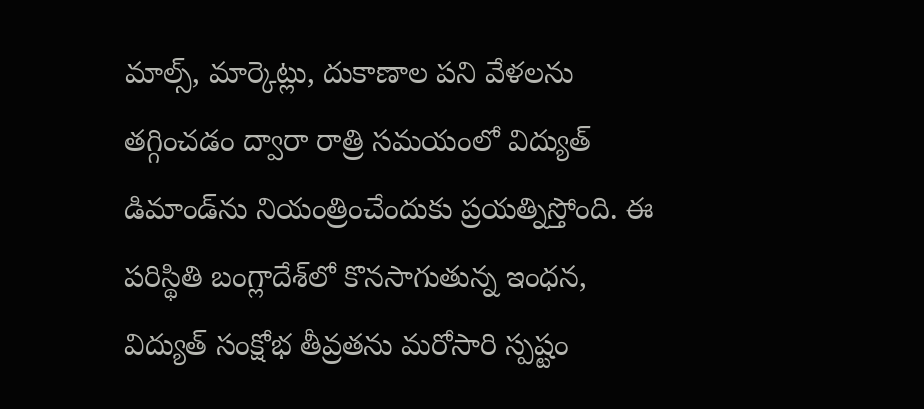మాల్స్, మార్కెట్లు, దుకాణాల పని వేళలను తగ్గించడం ద్వారా రాత్రి సమయంలో విద్యుత్ డిమాండ్‌ను నియంత్రించేందుకు ప్రయత్నిస్తోంది. ఈ పరిస్థితి బంగ్లాదేశ్‌లో కొనసాగుతున్న ఇంధన, విద్యుత్ సంక్షోభ తీవ్రతను మరోసారి స్పష్టం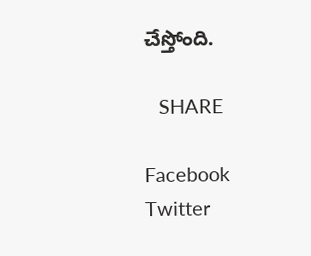చేస్తోంది.

   SHARE

Facebook
Twitter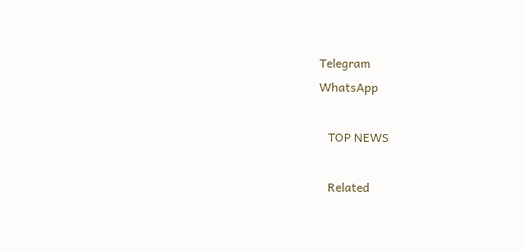Telegram
WhatsApp

   TOP NEWS

   Related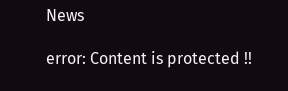News

error: Content is protected !!